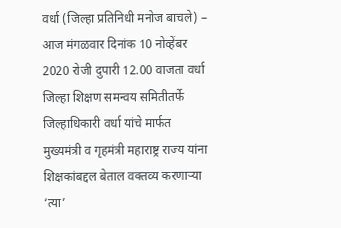वर्धा (जिल्हा प्रतिनिधी मनोज बाचले) – आज मंगळवार दिनांक 10 नोव्हेंबर 2020 रोजी दुपारी 12.00 वाजता वर्धा जिल्हा शिक्षण समन्वय समितीतर्फे जिल्हाधिकारी वर्धा यांचे मार्फत मुख्यमंत्री व गृहमंत्री महाराष्ट्र राज्य यांना शिक्षकांबद्दल बेताल वक्तव्य करणाऱ्या ‘त्या’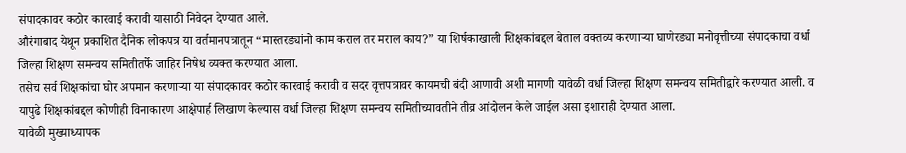संपादकावर कठोर कारवाई करावी यासाठी निवेदन देण्यात आले.
औरंगाबाद येथून प्रकाशित दैनिक लोकपत्र या वर्तमानपत्रातून “मास्तरड्यांनो काम कराल तर मराल काय?” या शिर्षकाखाली शिक्षकांबद्दल बेताल वक्तव्य करणाऱ्या घाणेरड्या मनोवृत्तीच्या संपादकाचा वर्धा जिल्हा शिक्षण समन्वय समितीतर्फे जाहिर निषेध व्यक्त करण्यात आला.
तसेच सर्व शिक्षकांचा घोर अपमान करणाऱ्या या संपादकावर कठोर कारवाई करावी व सदर वृत्तपत्रावर कायमची बंदी आणावी अशी मागणी यावेळी वर्धा जिल्हा शिक्षण समन्वय समितीद्वारे करण्यात आली. व यापुढे शिक्षकांबद्दल कोणीही विनाकारण आक्षेपार्ह लिखाण केल्यास वर्धा जिल्हा शिक्षण समन्वय समितीच्यावतीने तीव्र आंदोलन केले जाईल असा इशाराही देण्यात आला.
यावेळी मुख्याध्यापक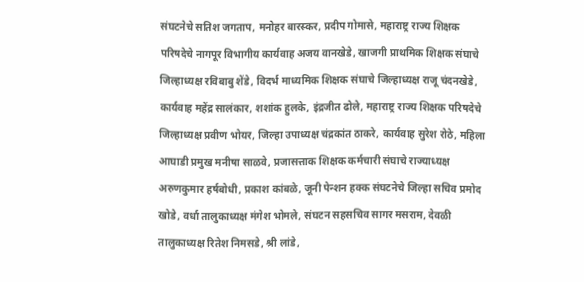संघटनेचे सतिश जगताप, मनोहर बारस्कर, प्रदीप गोमासे, महाराष्ट्र राज्य शिक्षक परिषदेचे नागपूर विभागीय कार्यवाह अजय वानखेडे, खाजगी प्राथमिक शिक्षक संघाचे जिल्हाध्यक्ष रविबाबु शेंडे, विदर्भ माध्यमिक शिक्षक संघाचे जिल्हाध्यक्ष राजू चंदनखेडे, कार्यवाह महेंद्र सालंकार, शशांक हुलके, इंद्रजीत ढोले, महाराष्ट्र राज्य शिक्षक परिषदेचे जिल्हाध्यक्ष प्रवीण भोयर, जिल्हा उपाध्यक्ष चंद्रकांत ठाकरे, कार्यवाह सुरेश रोठे, महिला आघाडी प्रमुख मनीषा साळवे, प्रजासत्ताक शिक्षक कर्मचारी संघाचे राज्याध्यक्ष अरुणकुमार हर्षबोधी, प्रकाश कांबळे, जूनी पेन्शन हक्क संघटनेचे जिल्हा सचिव प्रमोद खोडे, वर्धा तालुकाध्यक्ष मंगेश भोमले, संघटन सहसचिव सागर मसराम, देवळी तालुकाध्यक्ष रितेश निमसडे, श्री लांडे,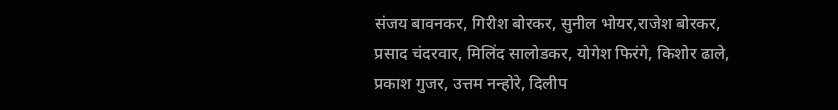संजय बावनकर, गिरीश बोरकर, सुनील भोयर,राजेश बोरकर, प्रसाद चंदरवार, मिलिंद सालोडकर, योगेश फिरंगे, किशोर ढाले, प्रकाश गुजर, उत्तम नन्होरे, दिलीप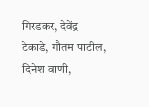गिरडकर, देवेंद्र टेकाडे, गौतम पाटील, दिनेश वाणी,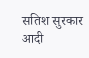सतिश सुरकार आदी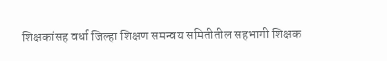शिक्षकांसह वर्धा जिल्हा शिक्षण समन्वय समितीतील सहभागी शिक्षक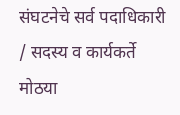संघटनेचे सर्व पदाधिकारी / सदस्य व कार्यकर्ते मोठया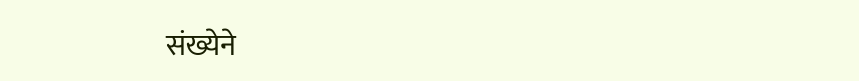संख्येने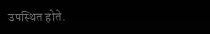उपस्थित होते.